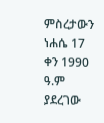ምስረታውን ነሐሴ 17 ቀን 1990 ዓ.ም ያደረገው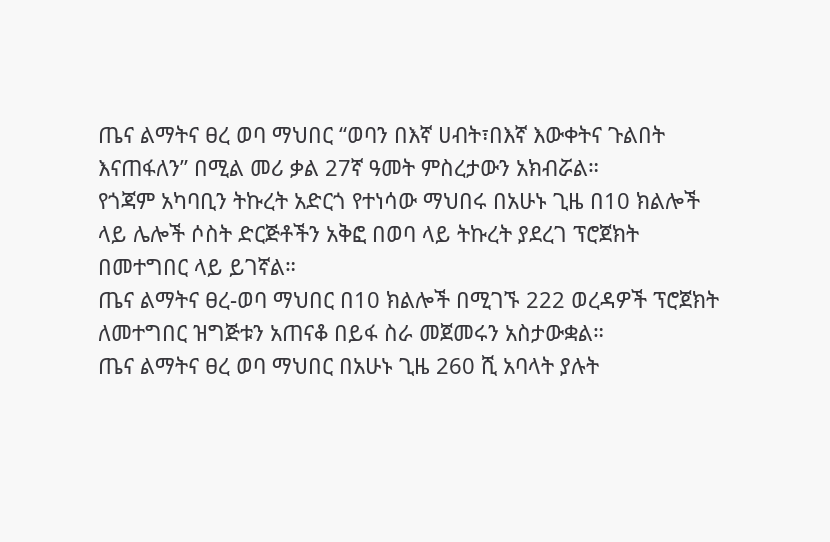ጤና ልማትና ፀረ ወባ ማህበር “ወባን በእኛ ሀብት፣በእኛ እውቀትና ጉልበት እናጠፋለን” በሚል መሪ ቃል 27ኛ ዓመት ምስረታውን አክብሯል።
የጎጃም አካባቢን ትኩረት አድርጎ የተነሳው ማህበሩ በአሁኑ ጊዜ በ10 ክልሎች ላይ ሌሎች ሶስት ድርጅቶችን አቅፎ በወባ ላይ ትኩረት ያደረገ ፕሮጀክት በመተግበር ላይ ይገኛል።
ጤና ልማትና ፀረ-ወባ ማህበር በ10 ክልሎች በሚገኙ 222 ወረዳዎች ፕሮጀክት ለመተግበር ዝግጅቱን አጠናቆ በይፋ ስራ መጀመሩን አስታውቋል።
ጤና ልማትና ፀረ ወባ ማህበር በአሁኑ ጊዜ 260 ሺ አባላት ያሉት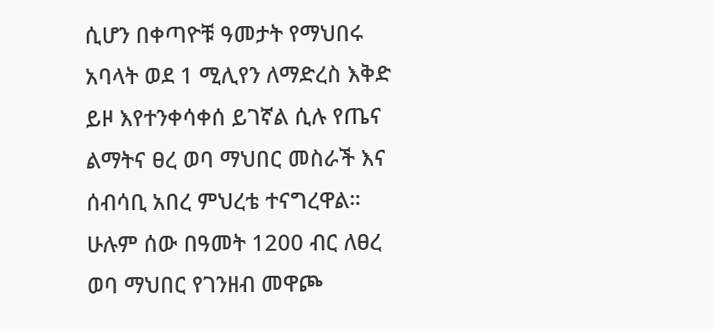ሲሆን በቀጣዮቹ ዓመታት የማህበሩ አባላት ወደ 1 ሚሊየን ለማድረስ እቅድ ይዞ እየተንቀሳቀሰ ይገኛል ሲሉ የጤና ልማትና ፀረ ወባ ማህበር መስራች እና ሰብሳቢ አበረ ምህረቴ ተናግረዋል።
ሁሉም ሰው በዓመት 1200 ብር ለፀረ ወባ ማህበር የገንዘብ መዋጮ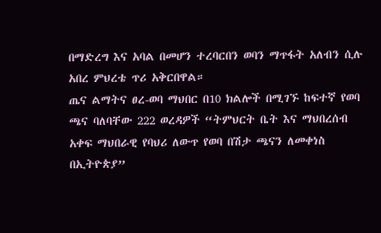በማድረግ እና አባል በመሆን ተረባርበን ወባን ማጥፋት አለብን ሲሉ አበረ ምህረቴ ጥሪ አቅርበዋል።
ጤና ልማትና ፀረ-ወባ ማህበር በ10 ክልሎች በሚገኙ ከፍተኛ የወባ ጫና ባለባቸው 222 ወረዳዎች “ትምህርት ቤት እና ማህበረሰብ አቀፍ ማህበራዊ የባህሪ ለውጥ የወባ በሽታ ጫናን ለመቀነስ በኢትዮጵያ”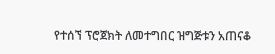የተሰኘ ፕሮጀክት ለመተግበር ዝግጅቱን አጠናቆ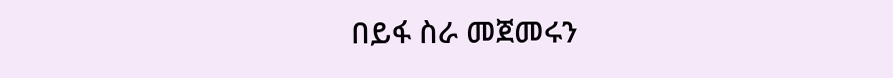በይፋ ስራ መጀመሩን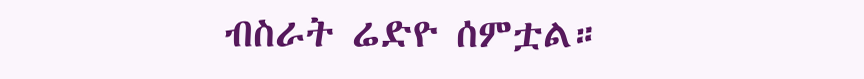ብስራት ሬድዮ ሰምቷል።